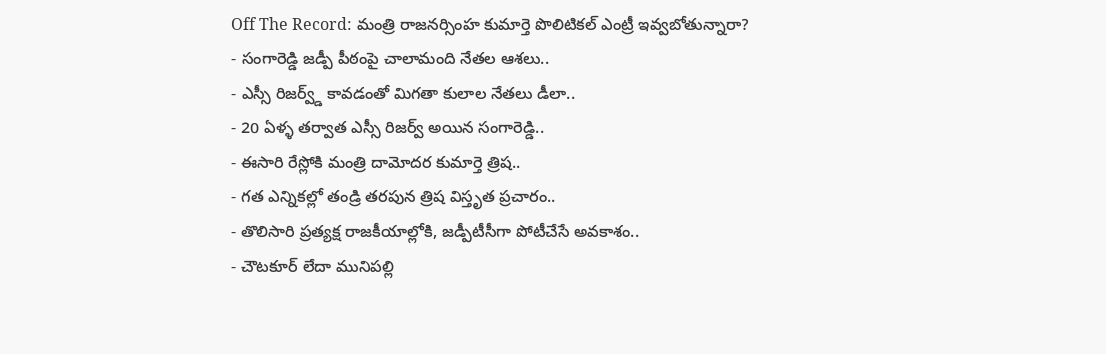Off The Record: మంత్రి రాజనర్సింహ కుమార్తె పొలిటికల్ ఎంట్రీ ఇవ్వబోతున్నారా?
- సంగారెడ్డి జడ్పీ పీఠంపై చాలామంది నేతల ఆశలు..
- ఎస్సీ రిజర్వ్డ్ కావడంతో మిగతా కులాల నేతలు డీలా..
- 20 ఏళ్ళ తర్వాత ఎస్సీ రిజర్వ్ అయిన సంగారెడ్డి..
- ఈసారి రేస్లోకి మంత్రి దామోదర కుమార్తె త్రిష..
- గత ఎన్నికల్లో తండ్రి తరపున త్రిష విస్తృత ప్రచారం..
- తొలిసారి ప్రత్యక్ష రాజకీయాల్లోకి, జడ్పీటీసీగా పోటీచేసే అవకాశం..
- చౌటకూర్ లేదా మునిపల్లి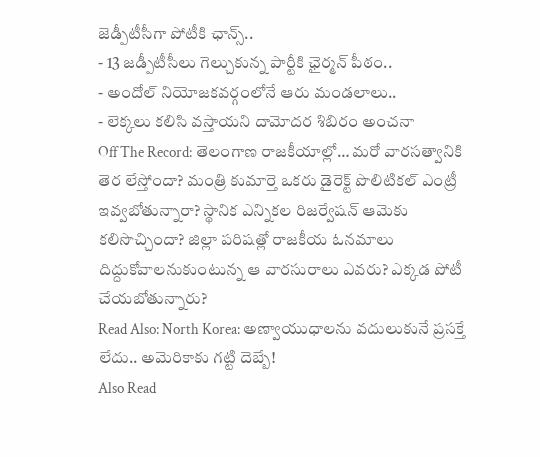జెడ్పీటీసీగా పోటీకి ఛాన్స్..
- 13 జడ్పీటీసీలు గెల్చుకున్న పార్టీకి ఛైర్మన్ పీఠం..
- అందోల్ నియోజకవర్గంలోనే ఆరు మండలాలు..
- లెక్కలు కలిసి వస్తాయని దామోదర శిబిరం అంచనా
Off The Record: తెలంగాణ రాజకీయాల్లో… మరో వారసత్వానికి తెర లేస్తోందా? మంత్రి కుమార్తె ఒకరు డైరెక్ట్ పొలిటికల్ ఎంట్రీ ఇవ్వబోతున్నారా? స్థానిక ఎన్నికల రిజర్వేషన్ ఆమెకు కలిసొచ్చిందా? జిల్లా పరిషత్లో రాజకీయ ఓనమాలు దిద్దుకోవాలనుకుంటున్న ఆ వారసురాలు ఎవరు? ఎక్కడ పోటీ చేయబోతున్నారు?
Read Also: North Korea: అణ్వాయుధాలను వదులుకునే ప్రసక్తే లేదు.. అమెరికాకు గట్టి దెబ్బే!
Also Read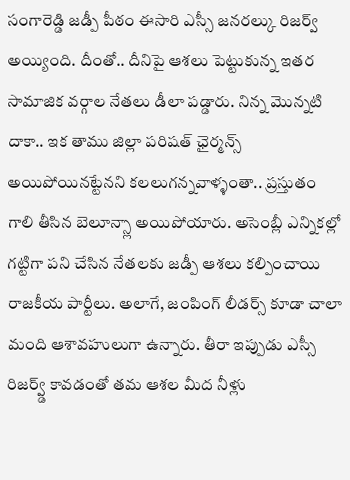సంగారెడ్డి జడ్పీ పీఠం ఈసారి ఎస్సీ జనరల్కు రిజర్వ్ అయ్యింది. దీంతో.. దీనిపై ఆశలు పెట్టుకున్న ఇతర సామాజిక వర్గాల నేతలు డీలా పడ్డారు. నిన్న మొన్నటి దాకా.. ఇక తాము జిల్లా పరిషత్ ఛైర్మన్స్ అయిపోయినట్టేనని కలలుగన్నవాళ్ళంతా.. ప్రస్తుతం గాలి తీసిన బెలూన్స్లా అయిపోయారు. అసెంబ్లీ ఎన్నికల్లో గట్టిగా పని చేసిన నేతలకు జడ్పీ ఆశలు కల్పించాయి రాజకీయ పార్టీలు. అలాగే, జంపింగ్ లీడర్స్ కూడా చాలా మంది ఆశావహులుగా ఉన్నారు. తీరా ఇప్పుడు ఎస్సీ రిజర్వ్డ్ కావడంతో తమ ఆశల మీద నీళ్లు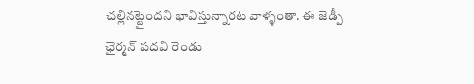చల్లినట్టైందని భావిస్తున్నారట వాళ్ళంతా. ఈ జెడ్పీ ఛైర్మన్ పదవి రెండు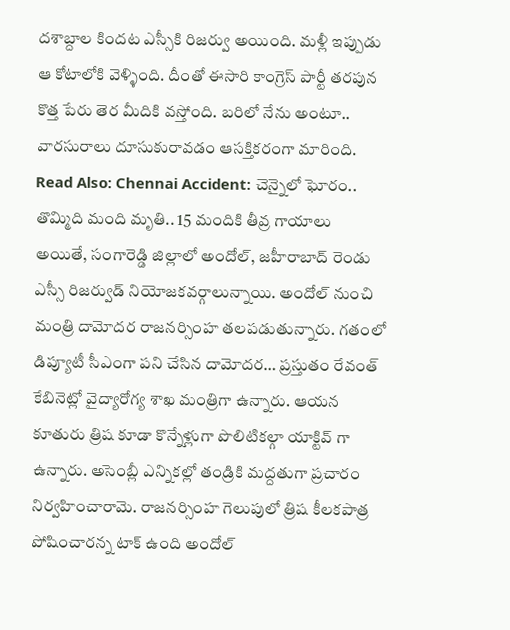దశాబ్దాల కిందట ఎస్సీకి రిజర్వు అయింది. మళ్లీ ఇప్పుడు ఆ కోటాలోకి వెళ్ళింది. దీంతో ఈసారి కాంగ్రెస్ పార్టీ తరపున కొత్త పేరు తెర మీదికి వస్తోంది. బరిలో నేను అంటూ.. వారసురాలు దూసుకురావడం ఆసక్తికరంగా మారింది.
Read Also: Chennai Accident: చెన్నైలో ఘోరం.. తొమ్మిది మంది మృతి.. 15 మందికి తీవ్ర గాయాలు
అయితే, సంగారెడ్డి జిల్లాలో అందోల్, జహీరాబాద్ రెండు ఎస్సీ రిజర్వుడ్ నియోజకవర్గాలున్నాయి. అందోల్ నుంచి మంత్రి దామోదర రాజనర్సింహ తలపడుతున్నారు. గతంలో డిప్యూటీ సీఎంగా పని చేసిన దామోదర… ప్రస్తుతం రేవంత్ కేబినెట్లో వైద్యారోగ్య శాఖ మంత్రిగా ఉన్నారు. ఆయన కూతురు త్రిష కూడా కొన్నేళ్లుగా పొలిటికల్గా యాక్టివ్ గా ఉన్నారు. అసెంబ్లీ ఎన్నికల్లో తండ్రికి మద్దతుగా ప్రచారం నిర్వహించారామె. రాజనర్సింహ గెలుపులో త్రిష కీలకపాత్ర పోషించారన్న టాక్ ఉంది అందోల్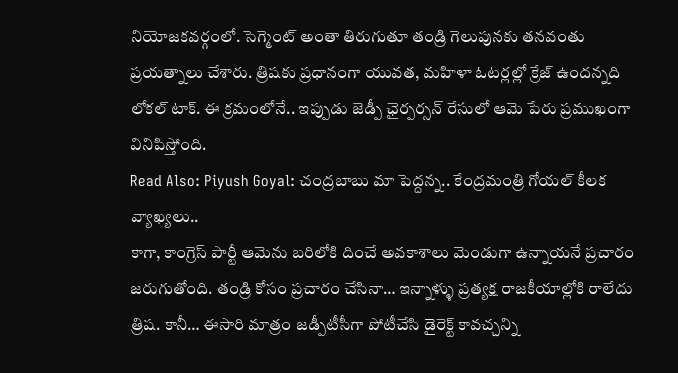నియోజకవర్గంలో. సెగ్మెంట్ అంతా తిరుగుతూ తండ్రి గెలుపునకు తనవంతు ప్రయత్నాలు చేశారు. త్రిషకు ప్రధానంగా యువత, మహిళా ఓటర్లల్లో క్రేజ్ ఉందన్నది లోకల్ టాక్. ఈ క్రమంలోనే.. ఇప్పుడు జెడ్పీ ఛైర్పర్సన్ రేసులో ఆమె పేరు ప్రముఖంగా వినిపిస్తోంది.
Read Also: Piyush Goyal: చంద్రబాబు మా పెద్దన్న.. కేంద్రమంత్రి గోయల్ కీలక వ్యాఖ్యలు..
కాగా, కాంగ్రెస్ పార్టీ ఆమెను బరిలోకి దించే అవకాశాలు మెండుగా ఉన్నాయనే ప్రచారం జరుగుతోంది. తండ్రి కోసం ప్రచారం చేసినా… ఇన్నాళ్ళు ప్రత్యక్ష రాజకీయాల్లోకి రాలేదు త్రిష. కానీ… ఈసారి మాత్రం జడ్పీటీసీగా పోటీచేసి డైరెక్ట్ కావచ్చన్ని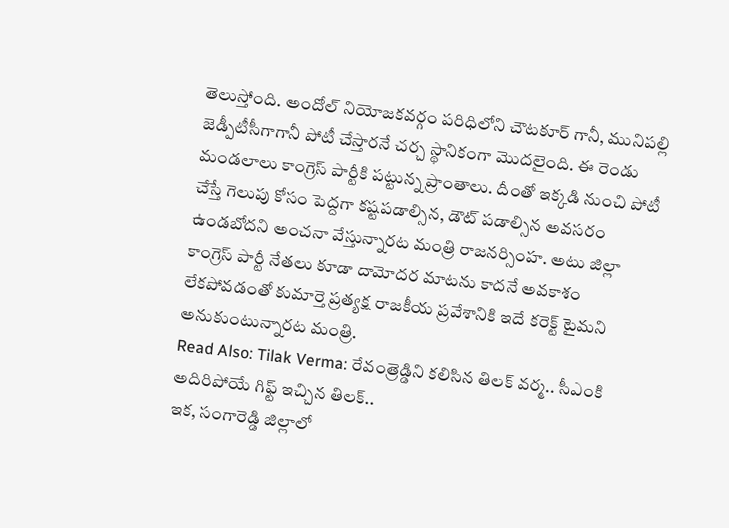తెలుస్తోంది. అందోల్ నియోజకవర్గం పరిధిలోని చౌటకూర్ గానీ, మునిపల్లి జెడ్పీటీసీగాగానీ పోటీ చేస్తారనే చర్చ స్థానికంగా మొదలైంది. ఈ రెండు మండలాలు కాంగ్రెస్ పార్టీకి పట్టున్న ప్రాంతాలు. దీంతో ఇక్కడి నుంచి పోటీ చేస్తే గెలుపు కోసం పెద్దగా కష్టపడాల్సిన, డౌట్ పడాల్సిన అవసరం ఉండబోదని అంచనా వేస్తున్నారట మంత్రి రాజనర్సింహ. అటు జిల్లా కాంగ్రెస్ పార్టీ నేతలు కూడా దామోదర మాటను కాదనే అవకాశం లేకపోవడంతో కుమార్తె ప్రత్యక్ష రాజకీయ ప్రవేశానికి ఇదే కరెక్ట్ టైమని అనుకుంటున్నారట మంత్రి.
Read Also: Tilak Verma: రేవంత్రెడ్డిని కలిసిన తిలక్ వర్మ.. సీఎంకి అదిరిపోయే గిఫ్ట్ ఇచ్చిన తిలక్..
ఇక, సంగారెడ్డి జిల్లాలో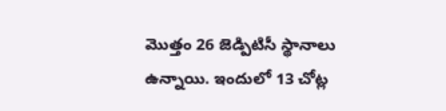మొత్తం 26 జెడ్పిటిసీ స్థానాలు ఉన్నాయి. ఇందులో 13 చోట్ల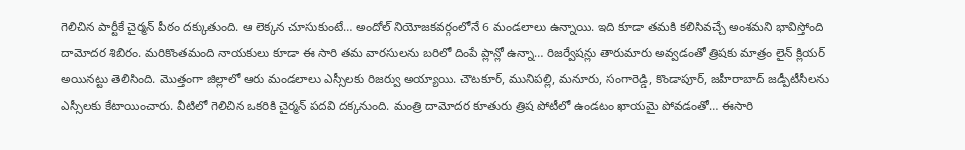గెలిచిన పార్టీకే చైర్మన్ పీఠం దక్కుతుంది. ఆ లెక్కన చూసుకుంటే… అందోల్ నియోజకవర్గంలోనే 6 మండలాలు ఉన్నాయి. ఇది కూడా తమకి కలిసివచ్చే అంశమని భావిస్తోంది దామోదర శిబిరం. మరికొంతమంది నాయకులు కూడా ఈ సారి తమ వారసులను బరిలో దింపే ప్లాన్లో ఉన్నా… రిజర్వేషన్లు తారుమారు అవ్వడంతో త్రిషకు మాత్రం లైన్ క్లియర్ అయినట్టు తెలిసింది. మొత్తంగా జిల్లాలో ఆరు మండలాలు ఎస్సీలకు రిజర్వు అయ్యాయి. చౌటకూర్, మునిపల్లి, మనూరు, సంగారెడ్డి, కొండాపూర్, జహీరాబాద్ జడ్పీటీసీలను ఎస్సీలకు కేటాయించారు. వీటిలో గెలిచిన ఒకరికి చైర్మన్ పదవి దక్కనుంది. మంత్రి దామోదర కూతురు త్రిష పోటీలో ఉండటం ఖాయమై పోవడంతో… ఈసారి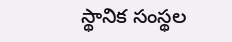స్థానిక సంస్థల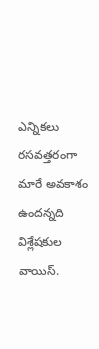ఎన్నికలు రసవత్తరంగా మారే అవకాశం ఉందన్నది విశ్లేషకుల వాయిస్.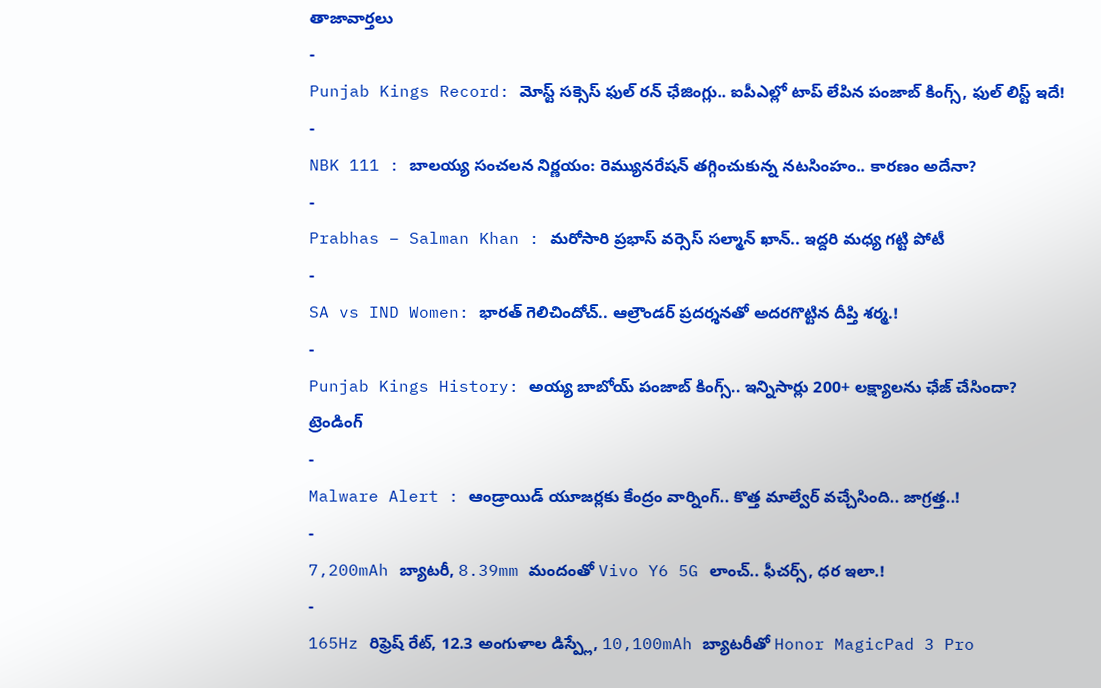తాజావార్తలు
-
Punjab Kings Record: మోస్ట్ సక్సెస్ ఫుల్ రన్ ఛేజింగ్లు.. ఐపీఎల్లో టాప్ లేపిన పంజాబ్ కింగ్స్, ఫుల్ లిస్ట్ ఇదే!
-
NBK 111 : బాలయ్య సంచలన నిర్ణయం: రెమ్యునరేషన్ తగ్గించుకున్న నటసింహం.. కారణం అదేనా?
-
Prabhas – Salman Khan : మరోసారి ప్రభాస్ వర్సెస్ సల్మాన్ ఖాన్.. ఇద్దరి మధ్య గట్టి పోటీ
-
SA vs IND Women: భారత్ గెలిచిందోచ్.. ఆల్రౌండర్ ప్రదర్శనతో అదరగొట్టిన దీప్తి శర్మ.!
-
Punjab Kings History: అయ్య బాబోయ్ పంజాబ్ కింగ్స్.. ఇన్నిసార్లు 200+ లక్ష్యాలను ఛేజ్ చేసిందా?
ట్రెండింగ్
-
Malware Alert : ఆండ్రాయిడ్ యూజర్లకు కేంద్రం వార్నింగ్.. కొత్త మాల్వేర్ వచ్చేసింది.. జాగ్రత్త..!
-
7,200mAh బ్యాటరీ, 8.39mm మందంతో Vivo Y6 5G లాంచ్.. ఫీచర్స్, ధర ఇలా.!
-
165Hz రిఫ్రెష్ రేట్, 12.3 అంగుళాల డిస్ప్లే, 10,100mAh బ్యాటరీతో Honor MagicPad 3 Pro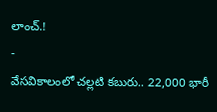లాంచ్.!
-
వేసవికాలంలో చల్లటి కబురు.. 22,000 భారీ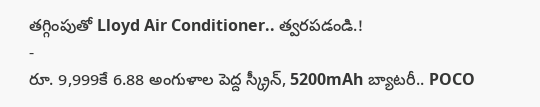తగ్గింపుతో Lloyd Air Conditioner.. త్వరపడండి.!
-
రూ. 9,999కే 6.88 అంగుళాల పెద్ద స్క్రీన్, 5200mAh బ్యాటరీ.. POCO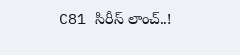C81 సిరీస్ లాంచ్..!